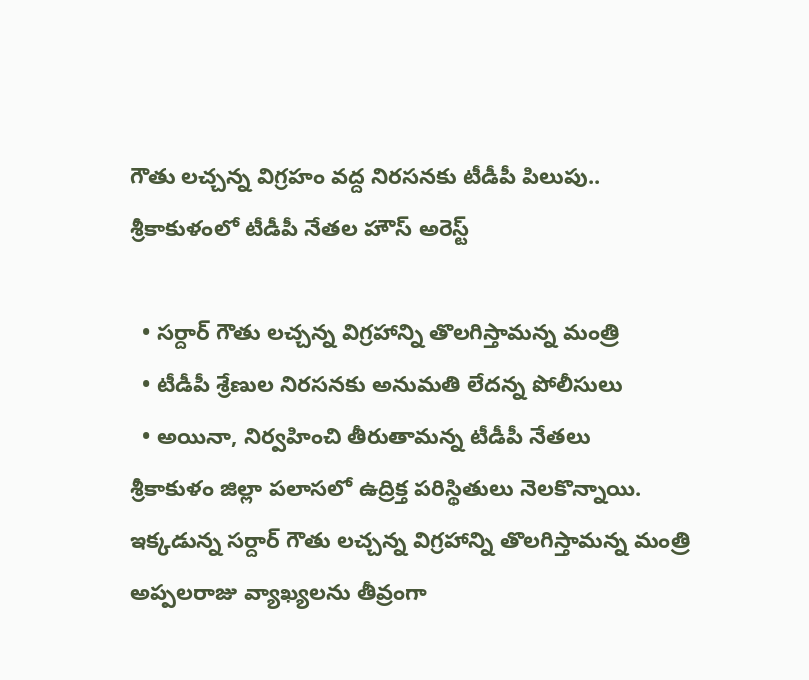గౌతు లచ్చన్న విగ్రహం వద్ద నిరసనకు టీడీపీ పిలుపు.. శ్రీకాకుళంలో టీడీపీ నేతల హౌస్ అరెస్ట్

  • సర్దార్ గౌతు లచ్చన్న విగ్రహాన్ని తొలగిస్తామన్న మంత్రి
  • టీడీపీ శ్రేణుల నిరసనకు అనుమతి లేదన్న పోలీసులు
  • అయినా, నిర్వహించి తీరుతామన్న టీడీపీ నేతలు
శ్రీకాకుళం జిల్లా పలాసలో ఉద్రిక్త పరిస్థితులు నెలకొన్నాయి. ఇక్కడున్న సర్దార్ గౌతు లచ్చన్న విగ్రహాన్ని తొలగిస్తామన్న మంత్రి అప్పలరాజు వ్యాఖ్యలను తీవ్రంగా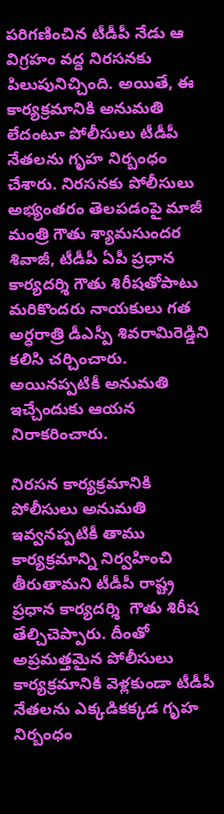పరిగణించిన టీడీపీ నేడు ఆ విగ్రహం వద్ద నిరసనకు పిలుపునిచ్చింది. అయితే, ఈ కార్యక్రమానికి అనుమతి లేదంటూ పోలీసులు టీడీపీ నేతలను గృహ నిర్బంధం చేశారు. నిరసనకు పోలీసులు అభ్యంతరం తెలపడంపై మాజీ మంత్రి గౌతు శ్యామసుందర శివాజీ, టీడీపీ ఏపీ ప్రధాన కార్యదర్శి గౌతు శిరీషతోపాటు మరికొందరు నాయకులు గత అర్ధరాత్రి డీఎస్పీ శివరామిరెడ్డిని కలిసి చర్చించారు. అయినప్పటికీ అనుమతి ఇచ్చేందుకు ఆయన నిరాకరించారు.

నిరసన కార్యక్రమానికి పోలీసులు అనుమతి ఇవ్వనప్పటికీ తాము కార్యక్రమాన్ని నిర్వహించి తీరుతామని టీడీపీ రాష్ట్ర ప్రధాన కార్యదర్శి  గౌతు శిరీష తేల్చిచెప్పారు. దీంతో అప్రమత్తమైన పోలీసులు కార్యక్రమానికి వెళ్లకుండా టీడీపీ నేతలను ఎక్కడికక్కడ గృహ నిర్బంధం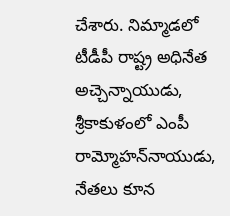చేశారు. నిమ్మాడలో టీడీపీ రాష్ట్ర అధినేత అచ్చెన్నాయుడు, శ్రీకాకుళంలో ఎంపీ రామ్మోహన్‌నాయుడు, నేతలు కూన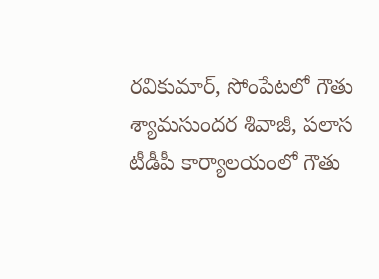రవికుమార్, సోంపేటలో గౌతు శ్యామసుందర శివాజీ, పలాస టీడీపీ కార్యాలయంలో గౌతు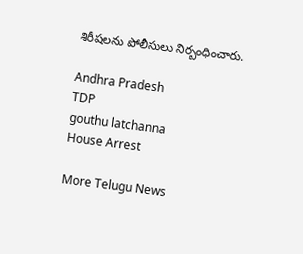శిరీషలను పోలీసులు నిర్బంధించారు.

Andhra Pradesh
TDP
gouthu latchanna
House Arrest

More Telugu News